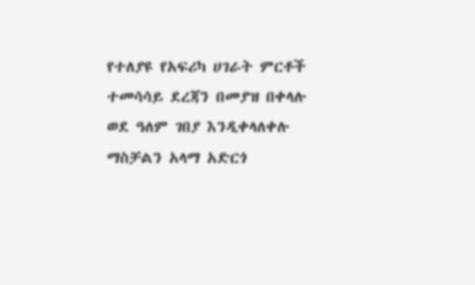የተለያዩ የአፍሪካ ሀገራት ምርቶች ተመሳሳይ ደረጃን በመያዝ በቀላሉ ወደ ዓለም ገበያ እንዲቀላለቀሉ ማስቻልን አላማ አድርጎ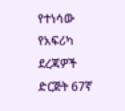የተነሳው የአፍሪካ ደረጃዎች ድርጅት 67ኛ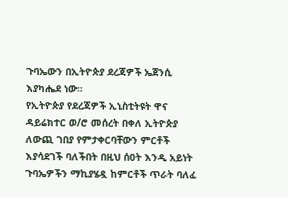ጉባኤውን በኢትዮጵያ ደረጃዎች ኤጀንሲ እያካሔደ ነው።
የኢትዮጵያ የደረጃዎች ኢኒስቲትዩት ዋና ዳይሬክተር ወ/ሮ መሰረት በቀለ ኢትዮጵያ ለውጪ ገበያ የምታቀርባቸውን ምርቶች እያሳደገች ባለችበት በዚህ ሰዐት እንዲ አይነት ጉባኤዎችን ማኪያሄዷ ከምርቶች ጥራት ባለፈ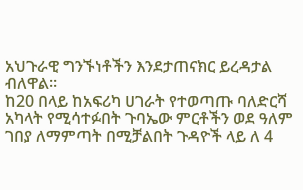አህጉራዊ ግንኙነቶችን እንደታጠናክር ይረዳታል ብለዋል።
ከ20 በላይ ከአፍሪካ ሀገራት የተወጣጡ ባለድርሻ አካላት የሚሳተፉበት ጉባኤው ምርቶችን ወደ ዓለም ገበያ ለማምጣት በሚቻልበት ጉዳዮች ላይ ለ 4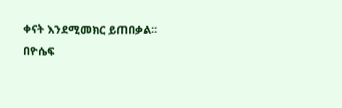ቀናት እንደሚመክር ይጠበቃል፡፡
በዮሴፍ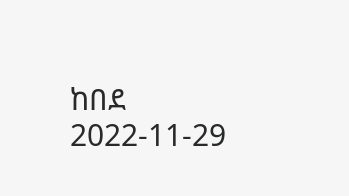ከበደ
2022-11-29